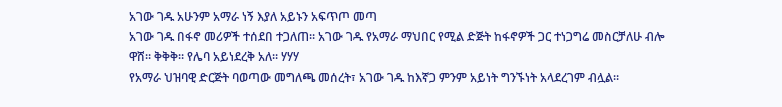አገው ገዱ አሁንም አማራ ነኝ እያለ አይኑን አፍጥጦ መጣ
አገው ገዱ በፋኖ መሪዎች ተሰደበ ተጋለጠ። አገው ገዱ የአማራ ማህበር የሚል ድጅት ከፋኖዎች ጋር ተነጋግሬ መስርቻለሁ ብሎ ዋሸ። ቅቅቅ። የሌባ አይነደረቅ አለ። ሃሃሃ
የአማራ ህዝባዊ ድርጅት ባወጣው መግለጫ መሰረት፣ አገው ገዱ ከእኛጋ ምንም አይነት ግንኙነት አላደረገም ብሏል።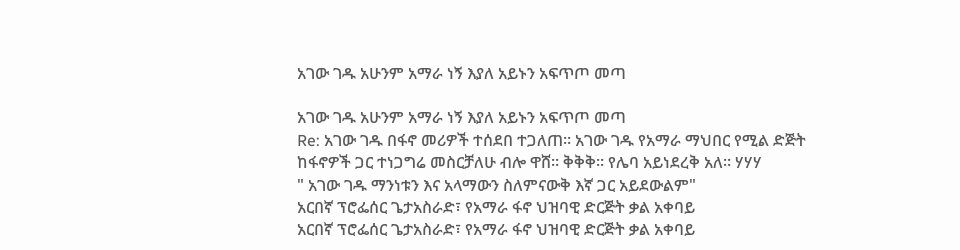አገው ገዱ አሁንም አማራ ነኝ እያለ አይኑን አፍጥጦ መጣ

አገው ገዱ አሁንም አማራ ነኝ እያለ አይኑን አፍጥጦ መጣ
Re: አገው ገዱ በፋኖ መሪዎች ተሰደበ ተጋለጠ። አገው ገዱ የአማራ ማህበር የሚል ድጅት ከፋኖዎች ጋር ተነጋግሬ መስርቻለሁ ብሎ ዋሸ። ቅቅቅ። የሌባ አይነደረቅ አለ። ሃሃሃ
" አገው ገዱ ማንነቱን እና አላማውን ስለምናውቅ እኛ ጋር አይደውልም"
አርበኛ ፕሮፌሰር ጌታአስራድ፣ የአማራ ፋኖ ህዝባዊ ድርጅት ቃል አቀባይ
አርበኛ ፕሮፌሰር ጌታአስራድ፣ የአማራ ፋኖ ህዝባዊ ድርጅት ቃል አቀባይ